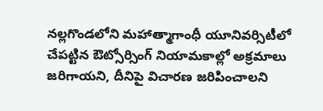నల్లగొండలోని మహాత్మాగాంధీ యూనివర్సిటీలో చేపట్టిన ఔట్సోర్సింగ్ నియామకాల్లో అక్రమాలు జరిగాయని, దీనిపై విచారణ జరిపించాలని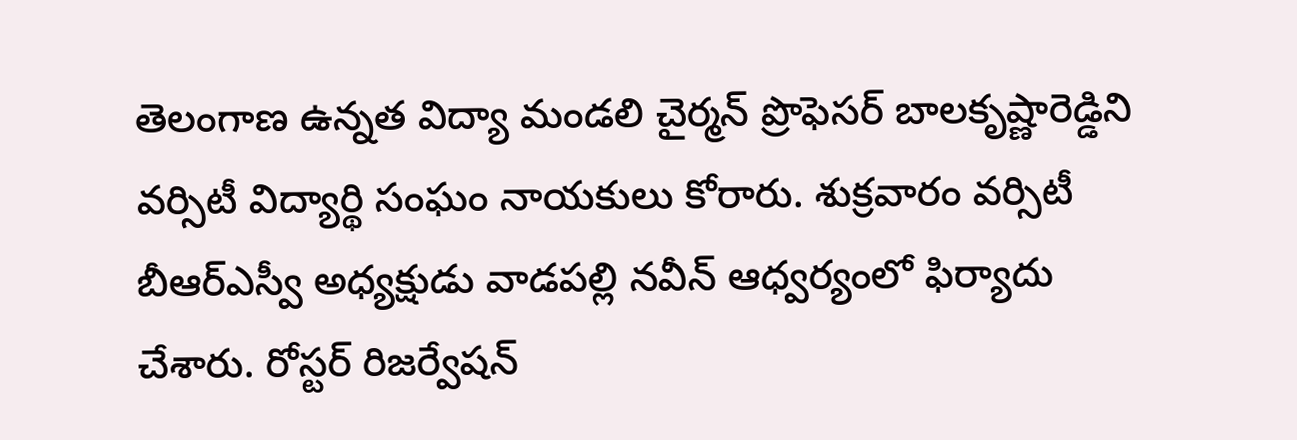తెలంగాణ ఉన్నత విద్యా మండలి చైర్మన్ ప్రొఫెసర్ బాలకృష్ణారెడ్డిని వర్సిటీ విద్యార్థి సంఘం నాయకులు కోరారు. శుక్రవారం వర్సిటీ బీఆర్ఎస్వీ అధ్యక్షుడు వాడపల్లి నవీన్ ఆధ్వర్యంలో ఫిర్యాదు చేశారు. రోస్టర్ రిజర్వేషన్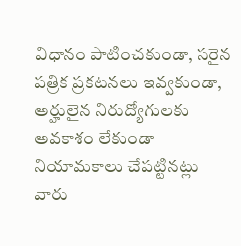విధానం పాటించకుండా, సరైన పత్రిక ప్రకటనలు ఇవ్వకుండా, అర్హులైన నిరుద్యోగులకు అవకాశం లేకుండా నియామకాలు చేపట్టినట్లు వారు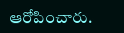ఆరోపించారు.